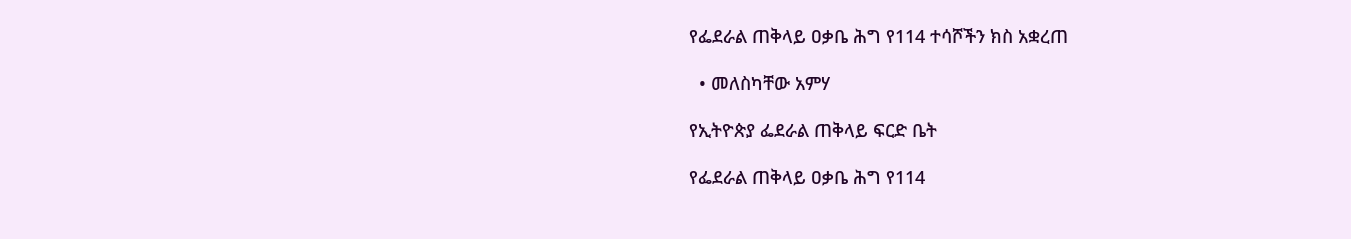የፌደራል ጠቅላይ ዐቃቤ ሕግ የ114 ተሳሾችን ክስ አቋረጠ

  • መለስካቸው አምሃ

የኢትዮጵያ ፌደራል ጠቅላይ ፍርድ ቤት

የፌደራል ጠቅላይ ዐቃቤ ሕግ የ114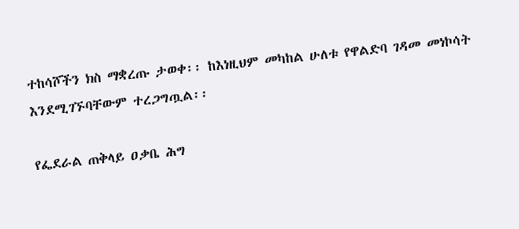ተከሳሾችን ክስ ማቋረጡ ታወቀ፡፡ ከእነዚህም መካከል ሁለቱ የዋልድባ ገዳመ መነኮሳት እንደሚገኙባቸውም ተረጋግጧል፡፡

የፌደራል ጠቅላይ ዐቃቤ ሕግ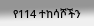የ114 ተከሳሾችን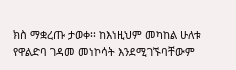ክስ ማቋረጡ ታወቀ፡፡ ከእነዚህም መካከል ሁለቱ የዋልድባ ገዳመ መነኮሳት እንደሚገኙባቸውም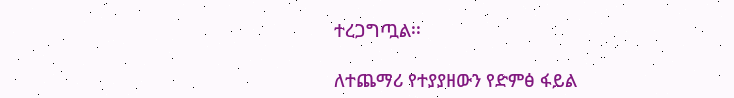ተረጋግጧል፡፡

ለተጨማሪ የተያያዘውን የድምፅ ፋይል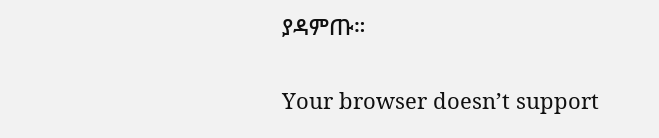ያዳምጡ።

Your browser doesn’t support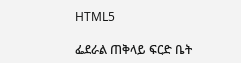HTML5

ፌደራል ጠቅላይ ፍርድ ቤት